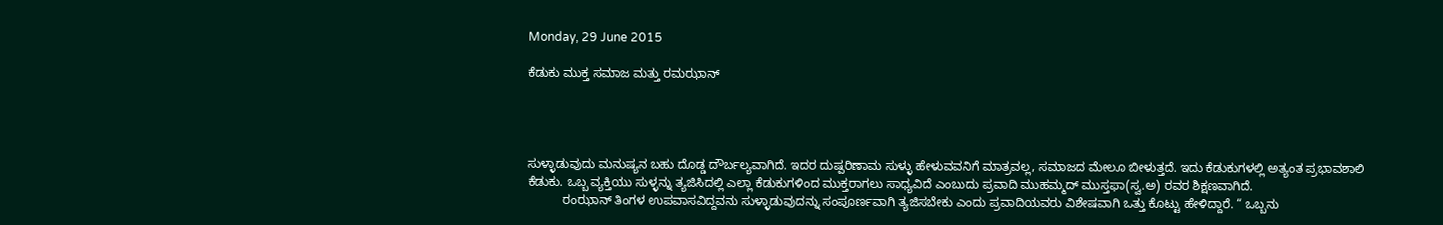Monday, 29 June 2015

ಕೆಡುಕು ಮುಕ್ತ ಸಮಾಜ ಮತ್ತು ರಮಝಾನ್




ಸುಳ್ಳಾಡುವುದು ಮನುಷ್ಯನ ಬಹು ದೊಡ್ಡ ದೌರ್ಬಲ್ಯವಾಗಿದೆ. ಇದರ ದುಷ್ಪರಿಣಾಮ ಸುಳ್ಳು ಹೇಳುವವನಿಗೆ ಮಾತ್ರವಲ್ಲ, ಸಮಾಜದ ಮೇಲೂ ಬೀಳುತ್ತದೆ. ಇದು ಕೆಡುಕುಗಳಲ್ಲಿ ಅತ್ಯಂತ ಪ್ರಭಾವಶಾಲಿ ಕೆಡುಕು. ಒಬ್ಬ ವ್ಯಕ್ತಿಯು ಸುಳ್ಳನ್ನು ತ್ಯಜಿಸಿದಲ್ಲಿ ಎಲ್ಲಾ ಕೆಡುಕುಗಳಿಂದ ಮುಕ್ತರಾಗಲು ಸಾಧ್ಯವಿದೆ ಎಂಬುದು ಪ್ರವಾದಿ ಮುಹಮ್ಮದ್ ಮುಸ್ತಫಾ(ಸ್ವ.ಅ) ರವರ ಶಿಕ್ಷಣವಾಗಿದೆ.
          ರಂಝಾನ್ ತಿಂಗಳ ಉಪವಾಸವಿದ್ದವನು ಸುಳ್ಳಾಡುವುದನ್ನು ಸಂಪೂರ್ಣವಾಗಿ ತ್ಯಜಿಸಬೇಕು ಎಂದು ಪ್ರವಾದಿಯವರು ವಿಶೇಷವಾಗಿ ಒತ್ತು ಕೊಟ್ಟು ಹೇಳಿದ್ದಾರೆ. “ ಒಬ್ಬನು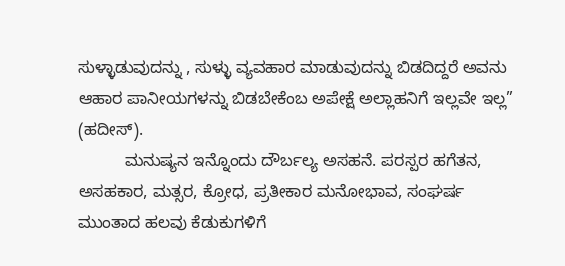ಸುಳ್ಳಾಡುವುದನ್ನು , ಸುಳ್ಳು ವ್ಯವಹಾರ ಮಾಡುವುದನ್ನು ಬಿಡದಿದ್ದರೆ ಅವನು ಆಹಾರ ಪಾನೀಯಗಳನ್ನು ಬಿಡಬೇಕೆಂಬ ಅಪೇಕ್ಷೆ ಅಲ್ಲಾಹನಿಗೆ ಇಲ್ಲವೇ ಇಲ್ಲ” (ಹದೀಸ್).
          ಮನುಷ್ಯನ ಇನ್ನೊಂದು ದೌರ್ಬಲ್ಯ ಅಸಹನೆ. ಪರಸ್ಪರ ಹಗೆತನ, ಅಸಹಕಾರ, ಮತ್ಸರ, ಕ್ರೋಧ, ಪ್ರತೀಕಾರ ಮನೋಭಾವ, ಸಂಘರ್ಷ ಮುಂತಾದ ಹಲವು ಕೆಡುಕುಗಳಿಗೆ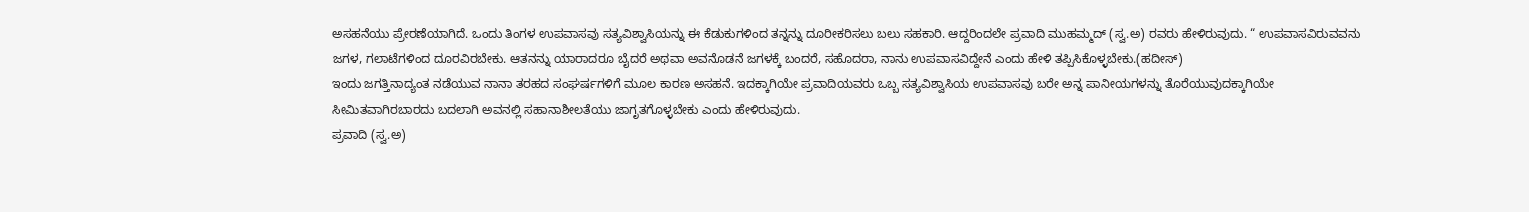ಅಸಹನೆಯು ಪ್ರೇರಣೆಯಾಗಿದೆ. ಒಂದು ತಿಂಗಳ ಉಪವಾಸವು ಸತ್ಯವಿಶ್ವಾಸಿಯನ್ನು ಈ ಕೆಡುಕುಗಳಿಂದ ತನ್ನನ್ನು ದೂರೀಕರಿಸಲು ಬಲು ಸಹಕಾರಿ. ಆದ್ದರಿಂದಲೇ ಪ್ರವಾದಿ ಮುಹಮ್ಮದ್ (ಸ್ವ.ಅ) ರವರು ಹೇಳಿರುವುದು. “ ಉಪವಾಸವಿರುವವನು ಜಗಳ, ಗಲಾಟೆಗಳಿಂದ ದೂರವಿರಬೇಕು. ಆತನನ್ನು ಯಾರಾದರೂ ಬೈದರೆ ಅಥವಾ ಅವನೊಡನೆ ಜಗಳಕ್ಕೆ ಬಂದರೆ, ಸಹೊದರಾ, ನಾನು ಉಪವಾಸವಿದ್ದೇನೆ ಎಂದು ಹೇಳಿ ತಪ್ಪಿಸಿಕೊಳ್ಳಬೇಕು.(ಹದೀಸ್)
ಇಂದು ಜಗತ್ತಿನಾದ್ಯಂತ ನಡೆಯುವ ನಾನಾ ತರಹದ ಸಂಘರ್ಷಗಳಿಗೆ ಮೂಲ ಕಾರಣ ಅಸಹನೆ. ಇದಕ್ಕಾಗಿಯೇ ಪ್ರವಾದಿಯವರು ಒಬ್ಬ ಸತ್ಯವಿಶ್ವಾಸಿಯ ಉಪವಾಸವು ಬರೇ ಅನ್ನ ಪಾನೀಯಗಳನ್ನು ತೊರೆಯುವುದಕ್ಕಾಗಿಯೇ ಸೀಮಿತವಾಗಿರಬಾರದು ಬದಲಾಗಿ ಅವನಲ್ಲಿ ಸಹಾನಾಶೀಲತೆಯು ಜಾಗೃತಗೊಳ್ಳಬೇಕು ಎಂದು ಹೇಳಿರುವುದು.
ಪ್ರವಾದಿ (ಸ್ವ.ಅ)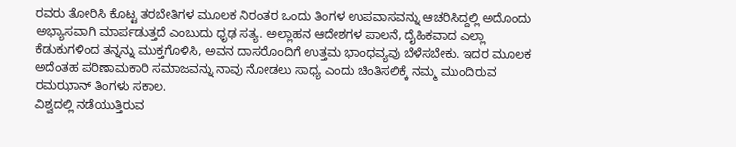ರವರು ತೋರಿಸಿ ಕೊಟ್ಟ ತರಬೇತಿಗಳ ಮೂಲಕ ನಿರಂತರ ಒಂದು ತಿಂಗಳ ಉಪವಾಸವನ್ನು ಆಚರಿಸಿದ್ದಲ್ಲಿ ಅದೊಂದು ಅಭ್ಯಾಸವಾಗಿ ಮಾರ್ಪಡುತ್ತದೆ ಎಂಬುದು ಧೃಢ ಸತ್ಯ. ಅಲ್ಲಾಹನ ಆದೇಶಗಳ ಪಾಲನೆ, ದೈಹಿಕವಾದ ಎಲ್ಲಾ ಕೆಡುಕುಗಳಿಂದ ತನ್ನನ್ನು ಮುಕ್ತಗೊಳಿಸಿ, ಅವನ ದಾಸರೊಂದಿಗೆ ಉತ್ತಮ ಭಾಂಧವ್ಯವು ಬೆಳೆಸಬೇಕು. ಇದರ ಮೂಲಕ ಅದೆಂತಹ ಪರಿಣಾಮಕಾರಿ ಸಮಾಜವನ್ನು ನಾವು ನೋಡಲು ಸಾಧ್ಯ ಎಂದು ಚಿಂತಿಸಲಿಕ್ಕೆ ನಮ್ಮ ಮುಂದಿರುವ ರಮಝಾನ್ ತಿಂಗಳು ಸಕಾಲ.
ವಿಶ್ವದಲ್ಲಿ ನಡೆಯುತ್ತಿರುವ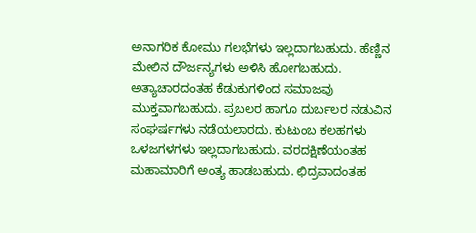ಅನಾಗರಿಕ ಕೋಮು ಗಲಭೆಗಳು ಇಲ್ಲದಾಗಬಹುದು. ಹೆಣ್ಣಿನ ಮೇಲಿನ ದೌರ್ಜನ್ಯಗಳು ಅಳಿಸಿ ಹೋಗಬಹುದು. ಅತ್ಯಾಚಾರದಂತಹ ಕೆಡುಕುಗಳಿಂದ ಸಮಾಜವು ಮುಕ್ತವಾಗಬಹುದು. ಪ್ರಬಲರ ಹಾಗೂ ದುರ್ಬಲರ ನಡುವಿನ ಸಂಘರ್ಷಗಳು ನಡೆಯಲಾರದು. ಕುಟುಂಬ ಕಲಹಗಳು ಒಳಜಗಳಗಳು ಇಲ್ಲದಾಗಬಹುದು. ವರದಕ್ಷಿಣೆಯಂತಹ ಮಹಾಮಾರಿಗೆ ಅಂತ್ಯ ಹಾಡಬಹುದು. ಛಿದ್ರವಾದಂತಹ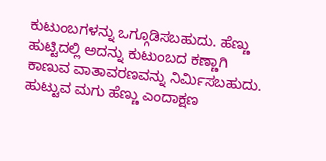ಕುಟುಂಬಗಳನ್ನು ಒಗ್ಗೂಡಿಸಬಹುದು. ಹೆಣ್ಣು ಹುಟ್ಟಿದಲ್ಲಿ ಅದನ್ನು ಕುಟುಂಬದ ಕಣ್ಣಾಗಿ ಕಾಣುವ ವಾತಾವರಣವನ್ನು ನಿರ್ಮಿಸಬಹುದು. ಹುಟ್ಟುವ ಮಗು ಹೆಣ್ಣು ಎಂದಾಕ್ಷಣ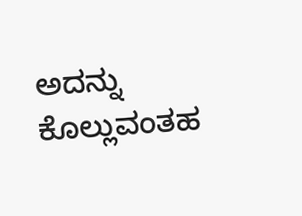ಅದನ್ನು ಕೊಲ್ಲುವಂತಹ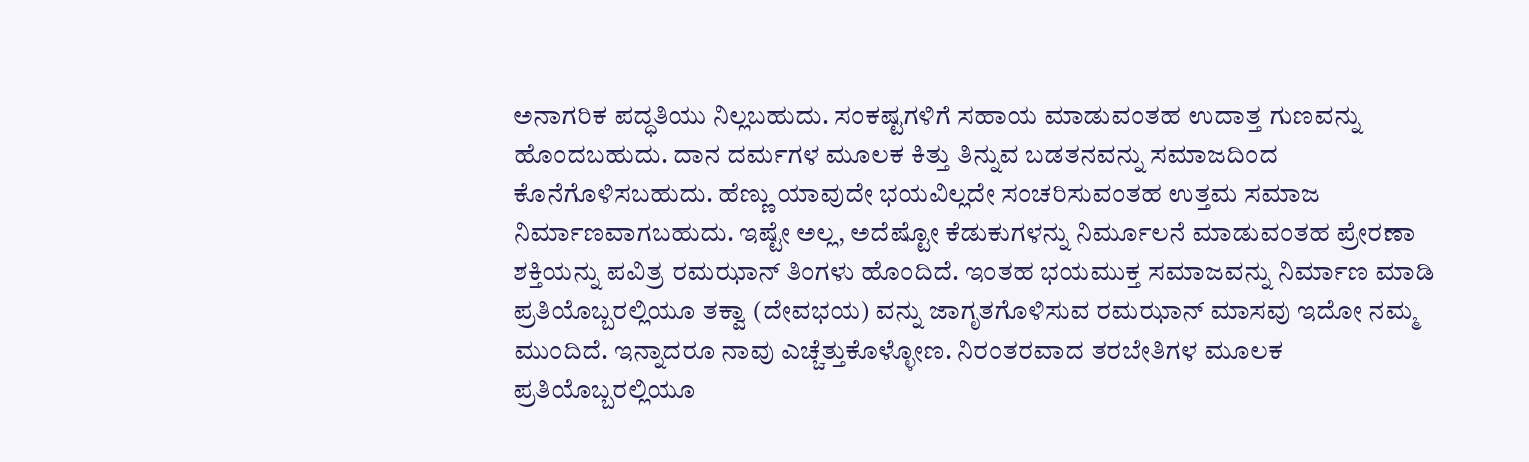ಅನಾಗರಿಕ ಪದ್ಧತಿಯು ನಿಲ್ಲಬಹುದು. ಸಂಕಷ್ಟಗಳಿಗೆ ಸಹಾಯ ಮಾಡುವಂತಹ ಉದಾತ್ತ ಗುಣವನ್ನು ಹೊಂದಬಹುದು. ದಾನ ದರ್ಮಗಳ ಮೂಲಕ ಕಿತ್ತು ತಿನ್ನುವ ಬಡತನವನ್ನು ಸಮಾಜದಿಂದ ಕೊನೆಗೊಳಿಸಬಹುದು. ಹೆಣ್ಣು ಯಾವುದೇ ಭಯವಿಲ್ಲದೇ ಸಂಚರಿಸುವಂತಹ ಉತ್ತಮ ಸಮಾಜ ನಿರ್ಮಾಣವಾಗಬಹುದು. ಇಷ್ಟೇ ಅಲ್ಲ, ಅದೆಷ್ಟೋ ಕೆಡುಕುಗಳನ್ನು ನಿರ್ಮೂಲನೆ ಮಾಡುವಂತಹ ಪ್ರೇರಣಾ ಶಕ್ತಿಯನ್ನು ಪವಿತ್ರ ರಮಝಾನ್ ತಿಂಗಳು ಹೊಂದಿದೆ. ಇಂತಹ ಭಯಮುಕ್ತ ಸಮಾಜವನ್ನು ನಿರ್ಮಾಣ ಮಾಡಿ ಪ್ರತಿಯೊಬ್ಬರಲ್ಲಿಯೂ ತಕ್ವಾ (ದೇವಭಯ) ವನ್ನು ಜಾಗೃತಗೊಳಿಸುವ ರಮಝಾನ್ ಮಾಸವು ಇದೋ ನಮ್ಮ ಮುಂದಿದೆ. ಇನ್ನಾದರೂ ನಾವು ಎಚ್ಚೆತ್ತುಕೊಳ್ಳೋಣ. ನಿರಂತರವಾದ ತರಬೇತಿಗಳ ಮೂಲಕ ಪ್ರತಿಯೊಬ್ಬರಲ್ಲಿಯೂ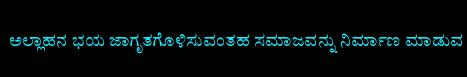ಅಲ್ಲಾಹನ ಭಯ ಜಾಗೃತಗೊಳಿಸುವಂತಹ ಸಮಾಜವನ್ನು ನಿರ್ಮಾಣ ಮಾಡುವ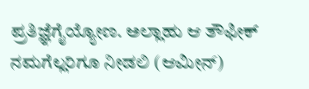ಪ್ರತಿಜ್ಞೆಗೈಯ್ಯೋಣ. ಅಲ್ಲಾಹು ಆ ತೌಫೀಕ್ ನಮಗೆಲ್ಲರಿಗೂ ನೀಡಲಿ (ಆಮೀನ್)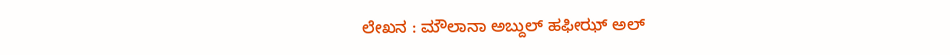ಲೇಖನ : ಮೌಲಾನಾ ಅಬ್ದುಲ್ ಹಫೀಝ್ ಅಲ್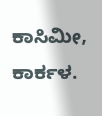ಕಾಸಿಮೀ, ಕಾರ್ಕಳ.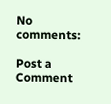No comments:

Post a Comment